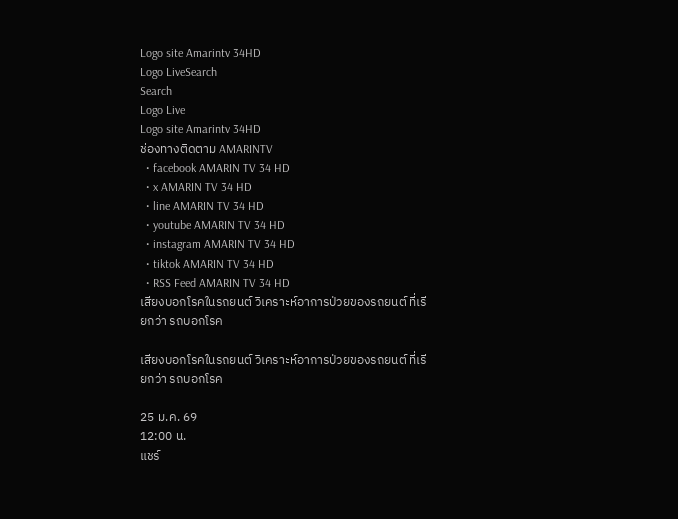Logo site Amarintv 34HD
Logo LiveSearch
Search
Logo Live
Logo site Amarintv 34HD
ช่องทางติดตาม AMARINTV
  • facebook AMARIN TV 34 HD
  • x AMARIN TV 34 HD
  • line AMARIN TV 34 HD
  • youtube AMARIN TV 34 HD
  • instagram AMARIN TV 34 HD
  • tiktok AMARIN TV 34 HD
  • RSS Feed AMARIN TV 34 HD
เสียงบอกโรคในรถยนต์ วิเคราะห์อาการป่วยของรถยนต์ ที่เรียกว่า รถบอกโรค

เสียงบอกโรคในรถยนต์ วิเคราะห์อาการป่วยของรถยนต์ ที่เรียกว่า รถบอกโรค

25 ม.ค. 69
12:00 น.
แชร์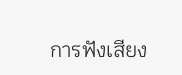การฟังเสียง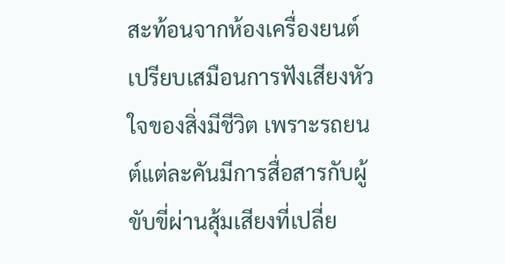สะท้อนจากห้องเครื่องยนต์เปรียบเสมือนการฟังเสียงหัวใจของสิ่งมีชีวิต เพราะรถยนต์แต่ละคันมีการสื่อสารกับผู้ขับขี่ผ่านสุ้มเสียงที่เปลี่ย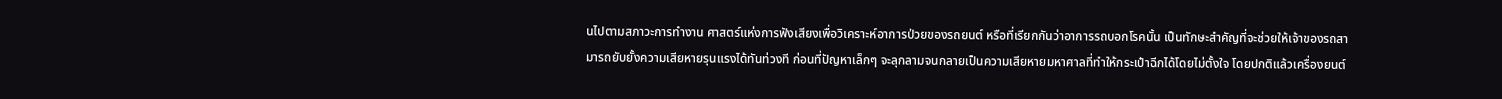นไปตามสภาวะการทำงาน ศาสตร์แห่งการฟังเสียงเพื่อวิเคราะห์อาการป่วยของรถยนต์ หรือที่เรียกกันว่าอาการรถบอกโรคนั้น เป็นทักษะสำคัญที่จะช่วยให้เจ้าของรถสามารถยับยั้งความเสียหายรุนแรงได้ทันท่วงที ก่อนที่ปัญหาเล็กๆ จะลุกลามจนกลายเป็นความเสียหายมหาศาลที่ทำให้กระเป๋าฉีกได้โดยไม่ตั้งใจ โดยปกติแล้วเครื่องยนต์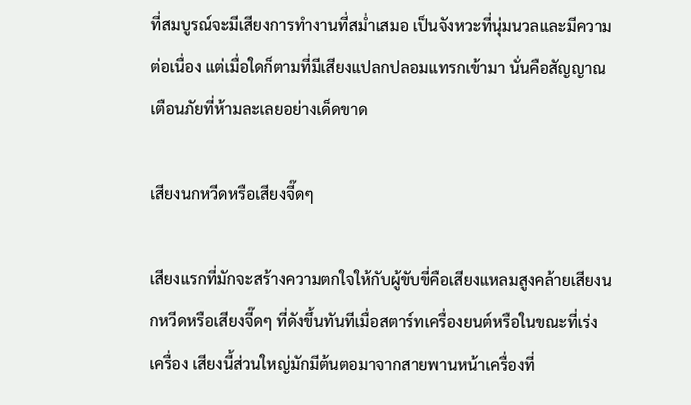ที่สมบูรณ์จะมีเสียงการทำงานที่สม่ำเสมอ เป็นจังหวะที่นุ่มนวลและมีความต่อเนื่อง แต่เมื่อใดก็ตามที่มีเสียงแปลกปลอมแทรกเข้ามา นั่นคือสัญญาณเตือนภัยที่ห้ามละเลยอย่างเด็ดขาด

เสียงนกหวีดหรือเสียงจี๊ดๆ

เสียงแรกที่มักจะสร้างความตกใจให้กับผู้ขับขี่คือเสียงแหลมสูงคล้ายเสียงนกหวีดหรือเสียงจี๊ดๆ ที่ดังขึ้นทันทีเมื่อสตาร์ทเครื่องยนต์หรือในขณะที่เร่งเครื่อง เสียงนี้ส่วนใหญ่มักมีต้นตอมาจากสายพานหน้าเครื่องที่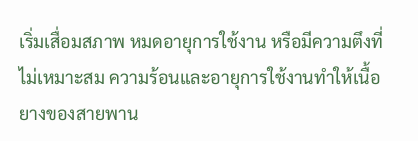เริ่มเสื่อมสภาพ หมดอายุการใช้งาน หรือมีความตึงที่ไม่เหมาะสม ความร้อนและอายุการใช้งานทำให้เนื้อยางของสายพาน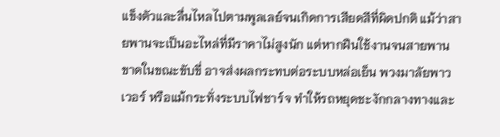แข็งตัวและลื่นไหลไปตามพูลเลย์จนเกิดการเสียดสีที่ผิดปกติ แม้ว่าสายพานจะเป็นอะไหล่ที่มีราคาไม่สูงนัก แต่หากฝืนใช้งานจนสายพานขาดในขณะขับขี่ อาจส่งผลกระทบต่อระบบหล่อเย็น พวงมาลัยพาวเวอร์ หรือแม้กระทั่งระบบไฟชาร์จ ทำให้รถหยุดชะงักกลางทางและ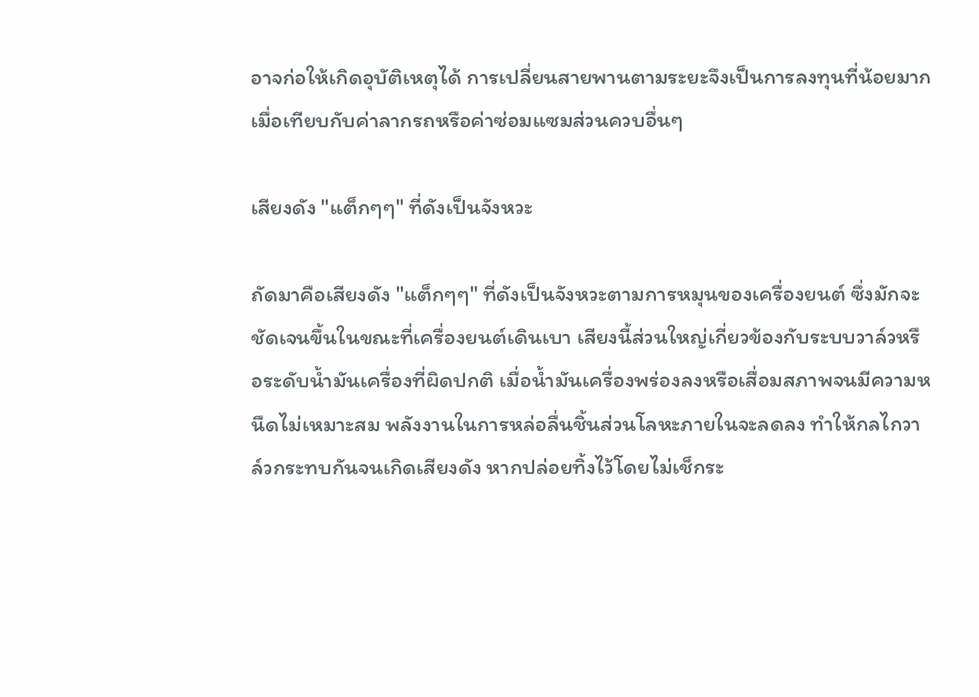อาจก่อให้เกิดอุบัติเหตุได้ การเปลี่ยนสายพานตามระยะจึงเป็นการลงทุนที่น้อยมากเมื่อเทียบกับค่าลากรถหรือค่าซ่อมแซมส่วนควบอื่นๆ

เสียงดัง "แต็กๆๆ" ที่ดังเป็นจังหวะ

ถัดมาคือเสียงดัง "แต็กๆๆ" ที่ดังเป็นจังหวะตามการหมุนของเครื่องยนต์ ซึ่งมักจะชัดเจนขึ้นในขณะที่เครื่องยนต์เดินเบา เสียงนี้ส่วนใหญ่เกี่ยวข้องกับระบบวาล์วหรือระดับน้ำมันเครื่องที่ผิดปกติ เมื่อน้ำมันเครื่องพร่องลงหรือเสื่อมสภาพจนมีความหนืดไม่เหมาะสม พลังงานในการหล่อลื่นชิ้นส่วนโลหะภายในจะลดลง ทำให้กลไกวาล์วกระทบกันจนเกิดเสียงดัง หากปล่อยทิ้งไว้โดยไม่เช็กระ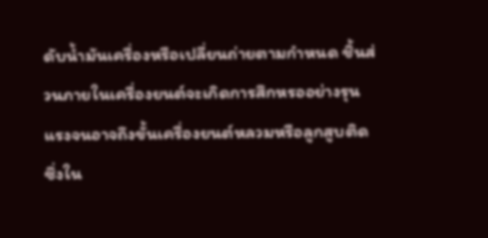ดับน้ำมันเครื่องหรือเปลี่ยนถ่ายตามกำหนด ชิ้นส่วนภายในเครื่องยนต์จะเกิดการสึกหรออย่างรุนแรงจนอาจถึงขั้นเครื่องยนต์หลวมหรือลูกสูบติด ซึ่งใน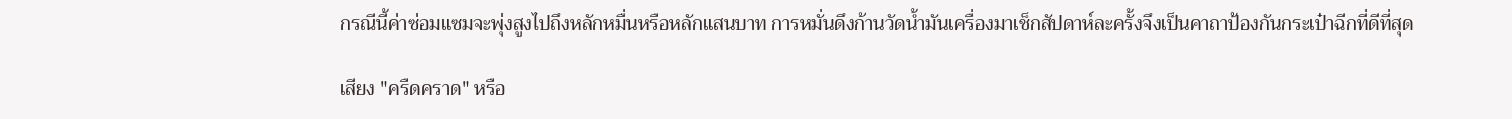กรณีนี้ค่าซ่อมแซมจะพุ่งสูงไปถึงหลักหมื่นหรือหลักแสนบาท การหมั่นดึงก้านวัดน้ำมันเครื่องมาเช็กสัปดาห์ละครั้งจึงเป็นคาถาป้องกันกระเป๋าฉีกที่ดีที่สุด

เสียง "ครืดคราด" หรือ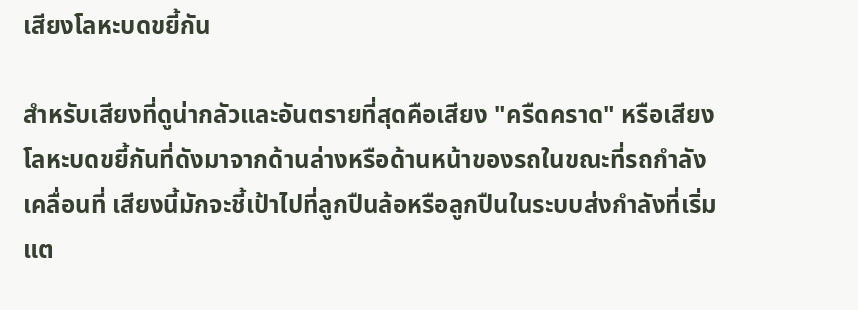เสียงโลหะบดขยี้กัน

สำหรับเสียงที่ดูน่ากลัวและอันตรายที่สุดคือเสียง "ครืดคราด" หรือเสียงโลหะบดขยี้กันที่ดังมาจากด้านล่างหรือด้านหน้าของรถในขณะที่รถกำลังเคลื่อนที่ เสียงนี้มักจะชี้เป้าไปที่ลูกปืนล้อหรือลูกปืนในระบบส่งกำลังที่เริ่มแต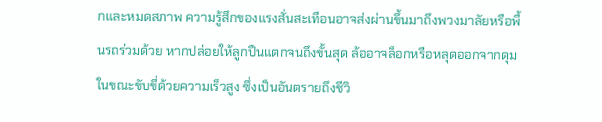กและหมดสภาพ ความรู้สึกของแรงสั่นสะเทือนอาจส่งผ่านขึ้นมาถึงพวงมาลัยหรือพื้นรถร่วมด้วย หากปล่อยให้ลูกปืนแตกจนถึงขั้นสุด ล้ออาจล็อกหรือหลุดออกจากดุมในขณะขับขี่ด้วยความเร็วสูง ซึ่งเป็นอันตรายถึงชีวิ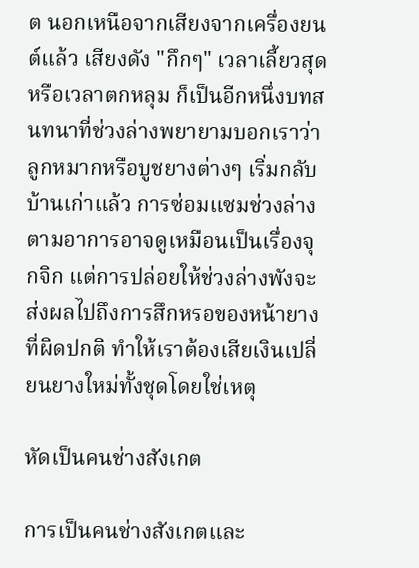ต นอกเหนือจากเสียงจากเครื่องยนต์แล้ว เสียงดัง "กึกๆ" เวลาเลี้ยวสุดหรือเวลาตกหลุม ก็เป็นอีกหนึ่งบทสนทนาที่ช่วงล่างพยายามบอกเราว่า ลูกหมากหรือบูชยางต่างๆ เริ่มกลับบ้านเก่าแล้ว การซ่อมแซมช่วงล่างตามอาการอาจดูเหมือนเป็นเรื่องจุกจิก แต่การปล่อยให้ช่วงล่างพังจะส่งผลไปถึงการสึกหรอของหน้ายางที่ผิดปกติ ทำให้เราต้องเสียเงินเปลี่ยนยางใหม่ทั้งชุดโดยใช่เหตุ

หัดเป็นคนช่างสังเกต

การเป็นคนช่างสังเกตและ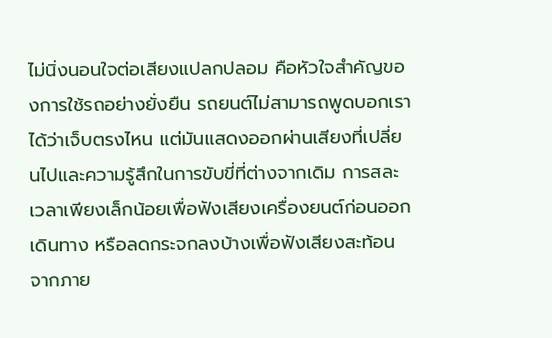ไม่นิ่งนอนใจต่อเสียงแปลกปลอม คือหัวใจสำคัญของการใช้รถอย่างยั่งยืน รถยนต์ไม่สามารถพูดบอกเราได้ว่าเจ็บตรงไหน แต่มันแสดงออกผ่านเสียงที่เปลี่ยนไปและความรู้สึกในการขับขี่ที่ต่างจากเดิม การสละเวลาเพียงเล็กน้อยเพื่อฟังเสียงเครื่องยนต์ก่อนออกเดินทาง หรือลดกระจกลงบ้างเพื่อฟังเสียงสะท้อนจากภาย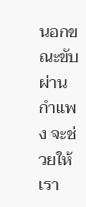นอกขณะขับผ่านกำแพง จะช่วยให้เรา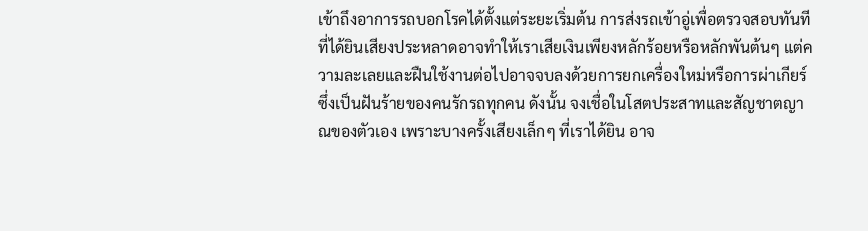เข้าถึงอาการรถบอกโรคได้ตั้งแต่ระยะเริ่มต้น การส่งรถเข้าอู่เพื่อตรวจสอบทันทีที่ได้ยินเสียงประหลาดอาจทำให้เราเสียเงินเพียงหลักร้อยหรือหลักพันต้นๆ แต่ความละเลยและฝืนใช้งานต่อไปอาจจบลงด้วยการยกเครื่องใหม่หรือการผ่าเกียร์ซึ่งเป็นฝันร้ายของคนรักรถทุกคน ดังนั้น จงเชื่อในโสตประสาทและสัญชาตญาณของตัวเอง เพราะบางครั้งเสียงเล็กๆ ที่เราได้ยิน อาจ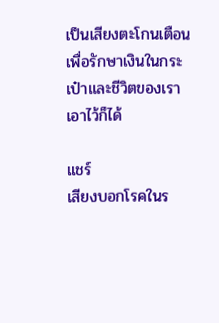เป็นเสียงตะโกนเตือนเพื่อรักษาเงินในกระเป๋าและชีวิตของเราเอาไว้ก็ได้

แชร์
เสียงบอกโรคในร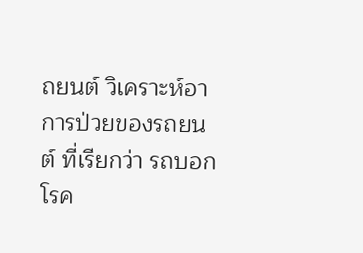ถยนต์ วิเคราะห์อาการป่วยของรถยนต์ ที่เรียกว่า รถบอกโรค